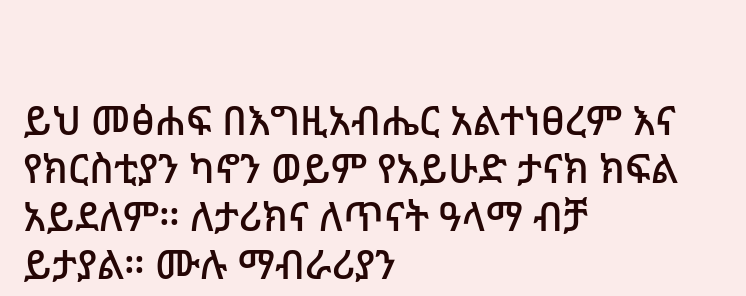ይህ መፅሐፍ በእግዚአብሔር አልተነፀረም እና የክርስቲያን ካኖን ወይም የአይሁድ ታናክ ክፍል አይደለም። ለታሪክና ለጥናት ዓላማ ብቻ ይታያል። ሙሉ ማብራሪያን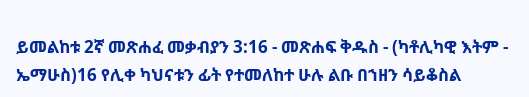ይመልከቱ 2ኛ መጽሐፈ መቃብያን 3:16 - መጽሐፍ ቅዱስ - (ካቶሊካዊ እትም - ኤማሁስ)16 የሊቀ ካህናቱን ፊት የተመለከተ ሁሉ ልቡ በኀዘን ሳይቆስል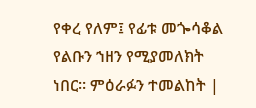የቀረ የለም፤ የፊቱ መጐሳቆል የልቡን ኀዘን የሚያመለክት ነበር። ምዕራፉን ተመልከት |